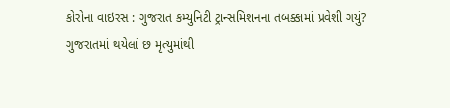કોરોના વાઇરસ : ગુજરાત કમ્યુનિટી ટ્રાન્સમિશનના તબક્કામાં પ્રવેશી ગયું?
ગુજરાતમાં થયેલાં છ મૃત્યુમાંથી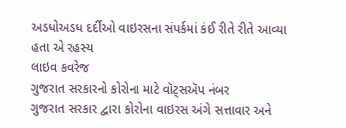અડધોઅડધ દર્દીઓ વાઇરસના સંપર્કમાં કંઈ રીતે રીતે આવ્યા હતા એ રહસ્ય
લાઇવ કવરેજ
ગુજરાત સરકારનો કોરોના માટે વૉટ્સઍપ નંબર
ગુજરાત સરકાર દ્વારા કોરોના વાઇરસ અંગે સત્તાવાર અને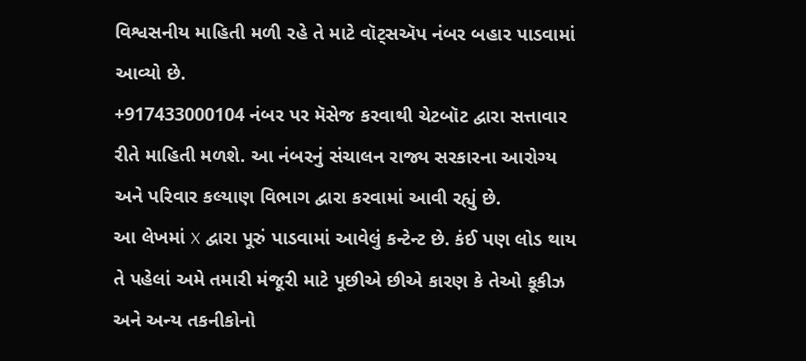વિશ્વસનીય માહિતી મળી રહે તે માટે વૉટ્સઍપ નંબર બહાર પાડવામાં આવ્યો છે.
+917433000104 નંબર પર મૅસેજ કરવાથી ચેટબૉટ દ્વારા સત્તાવાર રીતે માહિતી મળશે. આ નંબરનું સંચાલન રાજ્ય સરકારના આરોગ્ય અને પરિવાર કલ્યાણ વિભાગ દ્વારા કરવામાં આવી રહ્યું છે.
આ લેખમાં X દ્વારા પૂરું પાડવામાં આવેલું કન્ટેન્ટ છે. કંઈ પણ લોડ થાય તે પહેલાં અમે તમારી મંજૂરી માટે પૂછીએ છીએ કારણ કે તેઓ કૂકીઝ અને અન્ય તકનીકોનો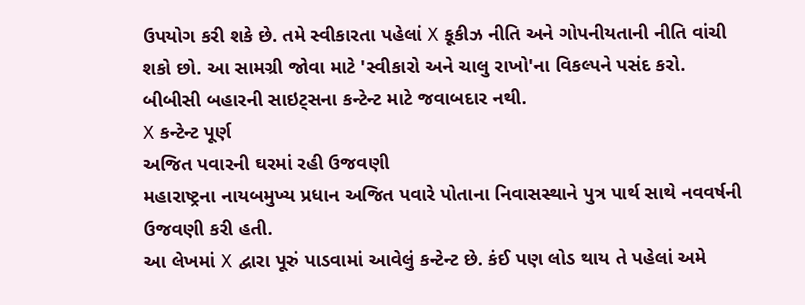ઉપયોગ કરી શકે છે. તમે સ્વીકારતા પહેલાં X કૂકીઝ નીતિ અને ગોપનીયતાની નીતિ વાંચી શકો છો. આ સામગ્રી જોવા માટે 'સ્વીકારો અને ચાલુ રાખો'ના વિકલ્પને પસંદ કરો.
બીબીસી બહારની સાઇટ્સના કન્ટેન્ટ માટે જવાબદાર નથી.
X કન્ટેન્ટ પૂર્ણ
અજિત પવારની ઘરમાં રહી ઉજવણી
મહારાષ્ટ્રના નાયબમુખ્ય પ્રધાન અજિત પવારે પોતાના નિવાસસ્થાને પુત્ર પાર્થ સાથે નવવર્ષની ઉજવણી કરી હતી.
આ લેખમાં X દ્વારા પૂરું પાડવામાં આવેલું કન્ટેન્ટ છે. કંઈ પણ લોડ થાય તે પહેલાં અમે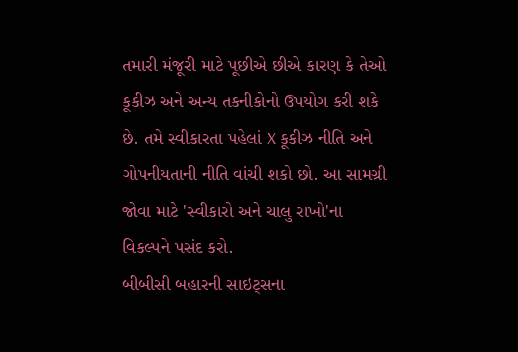તમારી મંજૂરી માટે પૂછીએ છીએ કારણ કે તેઓ કૂકીઝ અને અન્ય તકનીકોનો ઉપયોગ કરી શકે છે. તમે સ્વીકારતા પહેલાં X કૂકીઝ નીતિ અને ગોપનીયતાની નીતિ વાંચી શકો છો. આ સામગ્રી જોવા માટે 'સ્વીકારો અને ચાલુ રાખો'ના વિકલ્પને પસંદ કરો.
બીબીસી બહારની સાઇટ્સના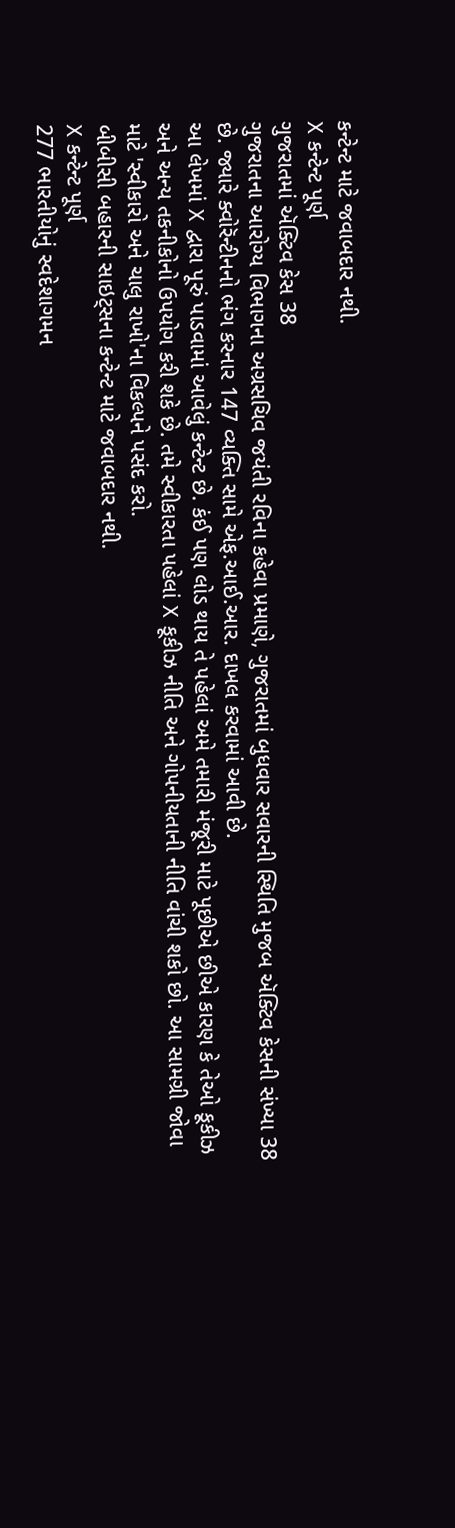કન્ટેન્ટ માટે જવાબદાર નથી.
X કન્ટેન્ટ પૂર્ણ
ગુજરાતમાં ઍક્ટિવ કેસ 38
ગુજરાતના આરોગ્ય વિભાગના અગ્રસચિવ જયંતી રવિના કહેવા પ્રમાણે, ગુજરાતમાં બુધવાર સવારની સ્થિતિ મુજબ ઍક્ટિવ કેસની સંખ્યા 38 છે. જ્યારે ક્વોરૅન્ટીનનો ભંગ કરનાર 147 વ્યક્તિ સામે એફ.આઈ.આર. દાખલ કરવામાં આવી છે.
આ લેખમાં X દ્વારા પૂરું પાડવામાં આવેલું કન્ટેન્ટ છે. કંઈ પણ લોડ થાય તે પહેલાં અમે તમારી મંજૂરી માટે પૂછીએ છીએ કારણ કે તેઓ કૂકીઝ અને અન્ય તકનીકોનો ઉપયોગ કરી શકે છે. તમે સ્વીકારતા પહેલાં X કૂકીઝ નીતિ અને ગોપનીયતાની નીતિ વાંચી શકો છો. આ સામગ્રી જોવા માટે 'સ્વીકારો અને ચાલુ રાખો'ના વિકલ્પને પસંદ કરો.
બીબીસી બહારની સાઇટ્સના કન્ટેન્ટ માટે જવાબદાર નથી.
X કન્ટેન્ટ પૂર્ણ
277 ભારતીયોનું સ્વદેશાગમન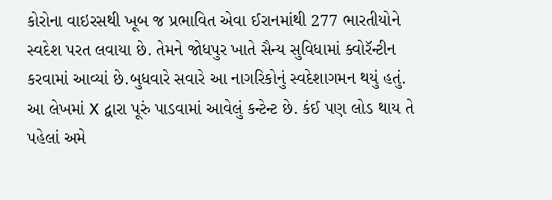કોરોના વાઇરસથી ખૂબ જ પ્રભાવિત એવા ઈરાનમાંથી 277 ભારતીયોને સ્વદેશ પરત લવાયા છે. તેમને જોધપુર ખાતે સૈન્ય સુવિધામાં ક્વોરૅન્ટીન કરવામાં આવ્યાં છે.બુધવારે સવારે આ નાગરિકોનું સ્વદેશાગમન થયું હતું.
આ લેખમાં X દ્વારા પૂરું પાડવામાં આવેલું કન્ટેન્ટ છે. કંઈ પણ લોડ થાય તે પહેલાં અમે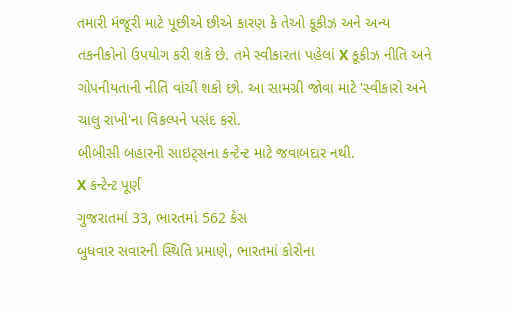તમારી મંજૂરી માટે પૂછીએ છીએ કારણ કે તેઓ કૂકીઝ અને અન્ય તકનીકોનો ઉપયોગ કરી શકે છે. તમે સ્વીકારતા પહેલાં X કૂકીઝ નીતિ અને ગોપનીયતાની નીતિ વાંચી શકો છો. આ સામગ્રી જોવા માટે 'સ્વીકારો અને ચાલુ રાખો'ના વિકલ્પને પસંદ કરો.
બીબીસી બહારની સાઇટ્સના કન્ટેન્ટ માટે જવાબદાર નથી.
X કન્ટેન્ટ પૂર્ણ
ગુજરાતમાં 33, ભારતમાં 562 કેસ
બુધવાર સવારની સ્થિતિ પ્રમાણે, ભારતમાં કોરોના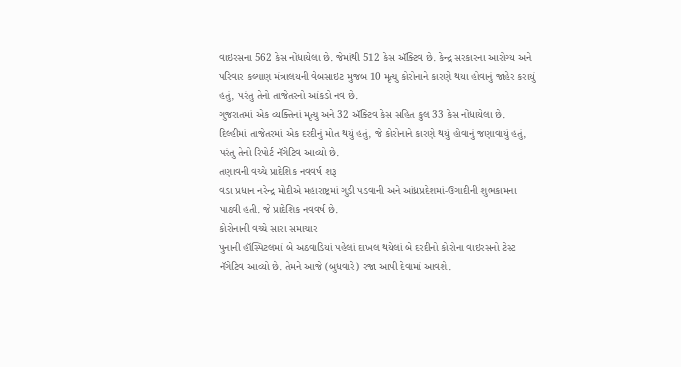વાઇરસના 562 કેસ નોંધાયેલા છે. જેમાંથી 512 કેસ ઍક્ટિવ છે. કેન્દ્ર સરકારના આરોગ્ય અને પરિવાર કલ્યાણ મંત્રાલયની વેબસાઇટ મુજબ 10 મૃત્યુ કોરોનાને કારણે થયા હોવાનું જાહેર કરાયું હતું, પરંતુ તેનો તાજેતરનો આંકડો નવ છે.
ગુજરાતમાં એક વ્યક્તિનાં મૃત્યુ અને 32 ઍક્ટિવ કેસ સહિત કુલ 33 કેસ નોંધાયેલા છે.
દિલ્હીમાં તાજેતરમાં એક દરદીનું મોત થયું હતું, જે કોરોનાને કારણે થયું હોવાનું જણાવાયું હતું, પરંતુ તેનો રિપોર્ટ નૅગેટિવ આવ્યો છે.
તણાવની વચ્ચે પ્રાદેશિક નવવર્ષ શરૂ
વડા પ્રધાન નરેન્દ્ર મોદીએ મહારાષ્ટ્રમાં ગુડી પડવાની અને આંધ્રપ્રદેશમાં-ઉગાદીની શુભકામના પાઠવી હતી. જે પ્રાદેશિક નવવર્ષ છે.
કોરોનાની વચ્ચે સારા સમાચાર
પુનાની હૉસ્પિટલમાં બે અઠવાડિયાં પહેલાં દાખલ થયેલાં બે દરદીનો કોરોના વાઇરસનો ટેસ્ટ નૅગેટિવ આવ્યો છે. તેમને આજે (બુધવારે) રજા આપી દેવામાં આવશે.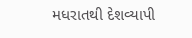મધરાતથી દેશવ્યાપી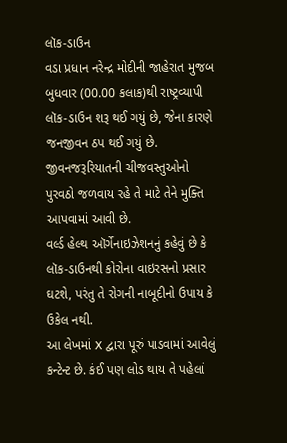લૉક-ડાઉન
વડા પ્રધાન નરેન્દ્ર મોદીની જાહેરાત મુજબ બુધવાર (00.00 કલાક)થી રાષ્ટ્રવ્યાપી લૉક-ડાઉન શરૂ થઈ ગયું છે, જેના કારણે જનજીવન ઠપ થઈ ગયું છે.
જીવનજરૂરિયાતની ચીજવસ્તુઓનો પુરવઠો જળવાય રહે તે માટે તેને મુક્તિ આપવામાં આવી છે.
વર્લ્ડ હેલ્થ ઑર્ગેનાઇઝેશનનું કહેવું છે કે લૉક-ડાઉનથી કોરોના વાઇરસનો પ્રસાર ઘટશે, પરંતુ તે રોગની નાબૂદીનો ઉપાય કે ઉકેલ નથી.
આ લેખમાં X દ્વારા પૂરું પાડવામાં આવેલું કન્ટેન્ટ છે. કંઈ પણ લોડ થાય તે પહેલાં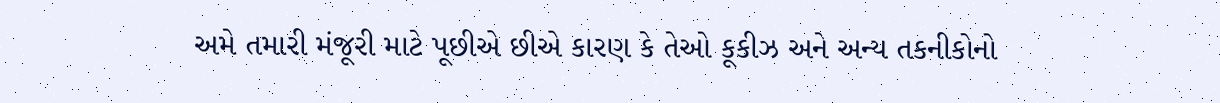અમે તમારી મંજૂરી માટે પૂછીએ છીએ કારણ કે તેઓ કૂકીઝ અને અન્ય તકનીકોનો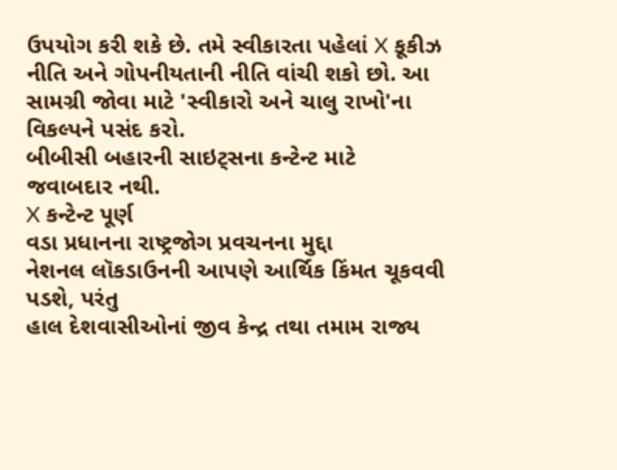ઉપયોગ કરી શકે છે. તમે સ્વીકારતા પહેલાં X કૂકીઝ નીતિ અને ગોપનીયતાની નીતિ વાંચી શકો છો. આ સામગ્રી જોવા માટે 'સ્વીકારો અને ચાલુ રાખો'ના વિકલ્પને પસંદ કરો.
બીબીસી બહારની સાઇટ્સના કન્ટેન્ટ માટે જવાબદાર નથી.
X કન્ટેન્ટ પૂર્ણ
વડા પ્રધાનના રાષ્ટ્રજોગ પ્રવચનના મુદ્દા
નેશનલ લૉકડાઉનની આપણે આર્થિક કિંમત ચૂકવવી પડશે, પરંતુ
હાલ દેશવાસીઓનાં જીવ કેન્દ્ર તથા તમામ રાજ્ય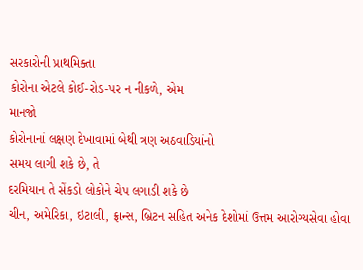સરકારોની પ્રાથમિક્તા
કોરોના એટલે કોઈ-રોડ-પર ન નીકળે, એમ
માનજો
કોરોનાનાં લક્ષણ દેખાવામાં બેથી ત્રણ અઠવાડિયાંનો
સમય લાગી શકે છે, તે
દરમિયાન તે સેંકડો લોકોને ચેપ લગાડી શકે છે
ચીન, અમેરિકા, ઇટાલી, ફ્રાન્સ, બ્રિટન સહિત અનેક દેશોમાં ઉત્તમ આરોગ્યસેવા હોવા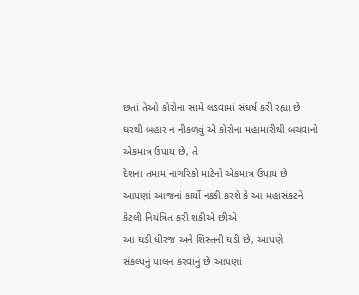છતાં તેઓ કોરોના સામે લડવામાં સંઘર્ષ કરી રહ્યા છે
ઘરથી બહાર ન નીકળવું એ કોરોના મહામારીથી બચવાનો
એકમાત્ર ઉપાય છે, તે
દેશના તમામ નાગરિકો માટેનો એકમાત્ર ઉપાય છે
આપણાં આજનાં કાર્યો નક્કી કરશે કે આ મહાસંકટને
કેટલી નિયંત્રિત કરી શકીએ છીએ
આ ઘડી ધીરજ અને શિસ્તની ઘડી છે, આપણે
સંકલ્પનું પાલન કરવાનું છે આપણાં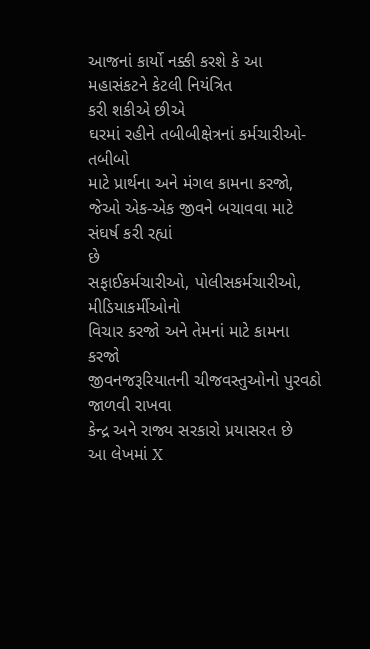આજનાં કાર્યો નક્કી કરશે કે આ મહાસંકટને કેટલી નિયંત્રિત
કરી શકીએ છીએ
ઘરમાં રહીને તબીબીક્ષેત્રનાં કર્મચારીઓ-તબીબો
માટે પ્રાર્થના અને મંગલ કામના કરજો, જેઓ એક-એક જીવને બચાવવા માટે સંઘર્ષ કરી રહ્યાં
છે
સફાઈકર્મચારીઓ, પોલીસકર્મચારીઓ, મીડિયાકર્મીઓનો
વિચાર કરજો અને તેમનાં માટે કામના કરજો
જીવનજરૂરિયાતની ચીજવસ્તુઓનો પુરવઠો જાળવી રાખવા
કેન્દ્ર અને રાજ્ય સરકારો પ્રયાસરત છે
આ લેખમાં X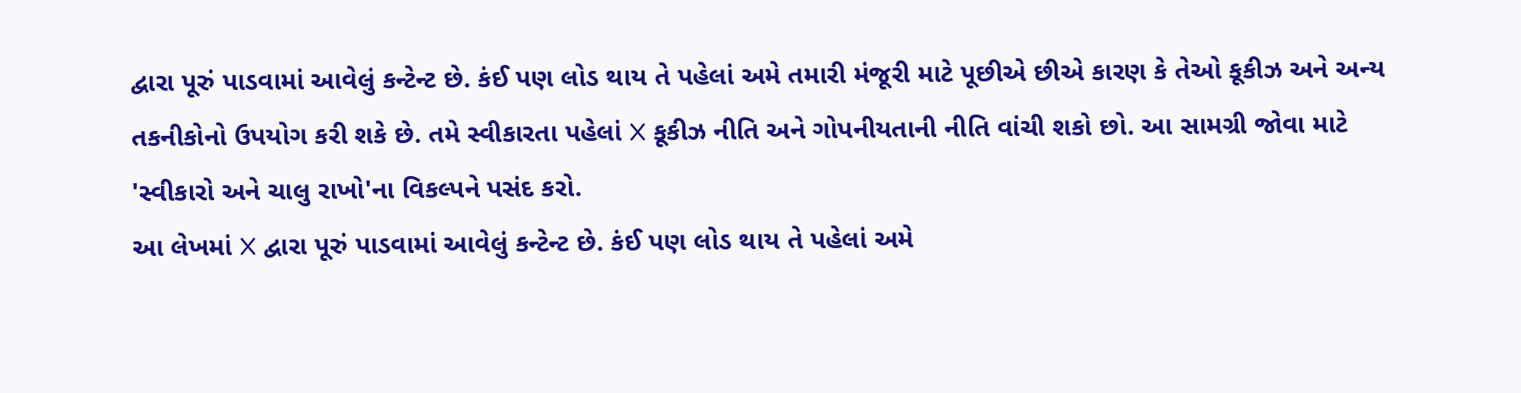દ્વારા પૂરું પાડવામાં આવેલું કન્ટેન્ટ છે. કંઈ પણ લોડ થાય તે પહેલાં અમે તમારી મંજૂરી માટે પૂછીએ છીએ કારણ કે તેઓ કૂકીઝ અને અન્ય તકનીકોનો ઉપયોગ કરી શકે છે. તમે સ્વીકારતા પહેલાં X કૂકીઝ નીતિ અને ગોપનીયતાની નીતિ વાંચી શકો છો. આ સામગ્રી જોવા માટે 'સ્વીકારો અને ચાલુ રાખો'ના વિકલ્પને પસંદ કરો.
આ લેખમાં X દ્વારા પૂરું પાડવામાં આવેલું કન્ટેન્ટ છે. કંઈ પણ લોડ થાય તે પહેલાં અમે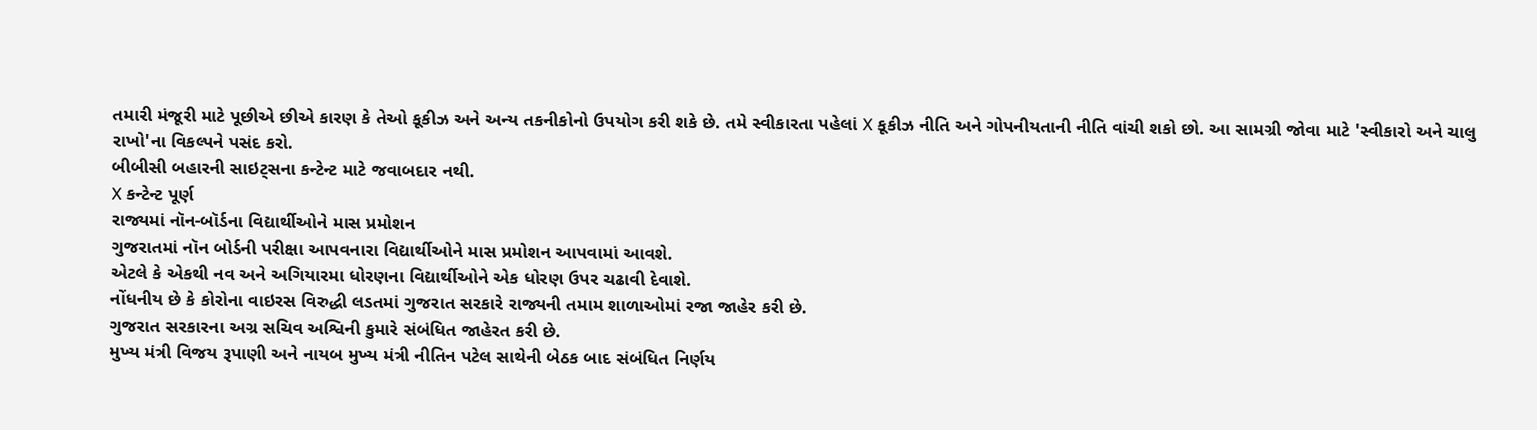તમારી મંજૂરી માટે પૂછીએ છીએ કારણ કે તેઓ કૂકીઝ અને અન્ય તકનીકોનો ઉપયોગ કરી શકે છે. તમે સ્વીકારતા પહેલાં X કૂકીઝ નીતિ અને ગોપનીયતાની નીતિ વાંચી શકો છો. આ સામગ્રી જોવા માટે 'સ્વીકારો અને ચાલુ રાખો'ના વિકલ્પને પસંદ કરો.
બીબીસી બહારની સાઇટ્સના કન્ટેન્ટ માટે જવાબદાર નથી.
X કન્ટેન્ટ પૂર્ણ
રાજ્યમાં નૉન-બૉર્ડના વિદ્યાર્થીઓને માસ પ્રમોશન
ગુજરાતમાં નૉન બોર્ડની પરીક્ષા આપવનારા વિદ્યાર્થીઓને માસ પ્રમોશન આપવામાં આવશે.
એટલે કે એકથી નવ અને અગિયારમા ધોરણના વિદ્યાર્થીઓને એક ધોરણ ઉપર ચઢાવી દેવાશે.
નોંધનીય છે કે કોરોના વાઇરસ વિરુદ્ધી લડતમાં ગુજરાત સરકારે રાજ્યની તમામ શાળાઓમાં રજા જાહેર કરી છે.
ગુજરાત સરકારના અગ્ર સચિવ અશ્વિની કુમારે સંબંધિત જાહેરત કરી છે.
મુખ્ય મંત્રી વિજય રૂપાણી અને નાયબ મુખ્ય મંત્રી નીતિન પટેલ સાથેની બેઠક બાદ સંબંધિત નિર્ણય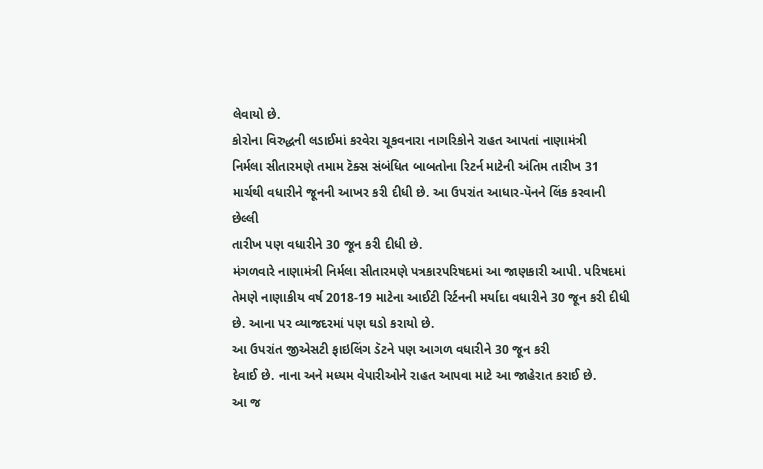લેવાયો છે.
કોરોના વિરુદ્ધની લડાઈમાં કરવેરા ચૂકવનારા નાગરિકોને રાહત આપતાં નાણામંત્રી
નિર્મલા સીતારમણે તમામ ટૅક્સ સંબંધિત બાબતોના રિટર્ન માટેની અંતિમ તારીખ 31
માર્ચથી વધારીને જૂનની આખર કરી દીધી છે. આ ઉપરાંત આધાર-પૅનને લિંક કરવાની છેલ્લી
તારીખ પણ વધારીને 30 જૂન કરી દીધી છે.
મંગળવારે નાણામંત્રી નિર્મલા સીતારમણે પત્રકારપરિષદમાં આ જાણકારી આપી. પરિષદમાં
તેમણે નાણાકીય વર્ષ 2018-19 માટેના આઈટી રિર્ટનની મર્યાદા વધારીને 30 જૂન કરી દીધી
છે. આના પર વ્યાજદરમાં પણ ઘડો કરાયો છે.
આ ઉપરાંત જીએસટી ફાઇલિંગ ડૅટને પણ આગળ વધારીને 30 જૂન કરી
દેવાઈ છે. નાના અને મધ્યમ વેપારીઓને રાહત આપવા માટે આ જાહેરાત કરાઈ છે.
આ જ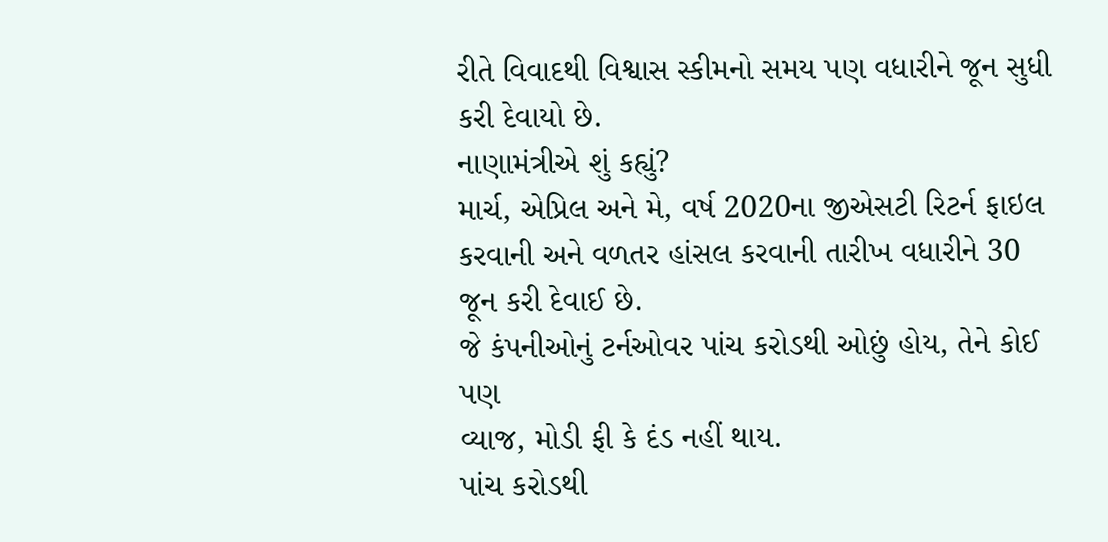રીતે વિવાદથી વિશ્વાસ સ્કીમનો સમય પણ વધારીને જૂન સુધી કરી દેવાયો છે.
નાણામંત્રીએ શું કહ્યું?
માર્ચ, એપ્રિલ અને મે, વર્ષ 2020ના જીએસટી રિટર્ન ફાઇલ
કરવાની અને વળતર હાંસલ કરવાની તારીખ વધારીને 30 જૂન કરી દેવાઈ છે.
જે કંપનીઓનું ટર્નઓવર પાંચ કરોડથી ઓછું હોય, તેને કોઈ પણ
વ્યાજ, મોડી ફી કે દંડ નહીં થાય.
પાંચ કરોડથી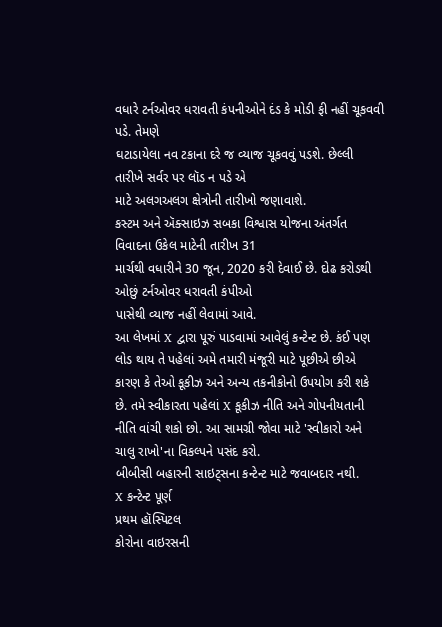વધારે ટર્નઓવર ધરાવતી કંપનીઓને દંડ કે મોડી ફી નહીં ચૂકવવી પડે. તેમણે
ઘટાડાયેલા નવ ટકાના દરે જ વ્યાજ ચૂકવવું પડશે. છેલ્લી તારીખે સર્વર પર લૉડ ન પડે એ
માટે અલગઅલગ ક્ષેત્રોની તારીખો જણાવાશે.
કસ્ટમ અને ઍક્સાઇઝ સબકા વિશ્વાસ યોજના અંતર્ગત વિવાદના ઉકેલ માટેની તારીખ 31
માર્ચથી વધારીને 30 જૂન, 2020 કરી દેવાઈ છે. દોઢ કરોડથી ઓછું ટર્નઓવર ધરાવતી કંપીઓ
પાસેથી વ્યાજ નહીં લેવામાં આવે.
આ લેખમાં X દ્વારા પૂરું પાડવામાં આવેલું કન્ટેન્ટ છે. કંઈ પણ લોડ થાય તે પહેલાં અમે તમારી મંજૂરી માટે પૂછીએ છીએ કારણ કે તેઓ કૂકીઝ અને અન્ય તકનીકોનો ઉપયોગ કરી શકે છે. તમે સ્વીકારતા પહેલાં X કૂકીઝ નીતિ અને ગોપનીયતાની નીતિ વાંચી શકો છો. આ સામગ્રી જોવા માટે 'સ્વીકારો અને ચાલુ રાખો'ના વિકલ્પને પસંદ કરો.
બીબીસી બહારની સાઇટ્સના કન્ટેન્ટ માટે જવાબદાર નથી.
X કન્ટેન્ટ પૂર્ણ
પ્રથમ હૉસ્પિટલ
કોરોના વાઇરસની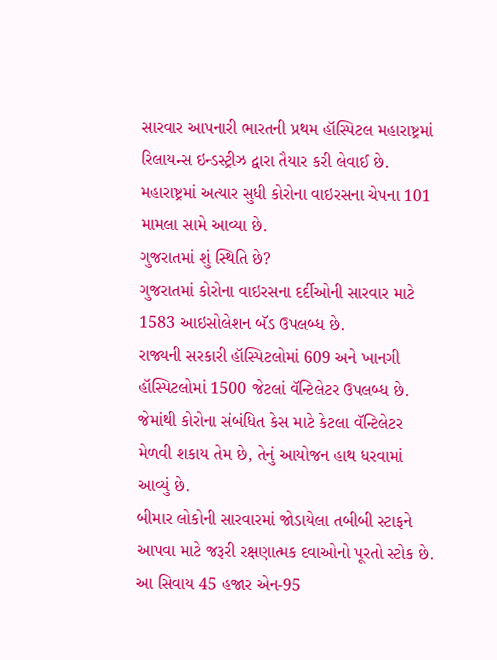સારવાર આપનારી ભારતની પ્રથમ હૉસ્પિટલ મહારાષ્ટ્રમાં રિલાયન્સ ઇન્ડસ્ટ્રીઝ દ્વારા તૈયાર કરી લેવાઈ છે.
મહારાષ્ટ્રમાં અત્યાર સુધી કોરોના વાઇરસના ચેપના 101 મામલા સામે આવ્યા છે.
ગુજરાતમાં શું સ્થિતિ છે?
ગુજરાતમાં કોરોના વાઇરસના દર્દીઓની સારવાર માટે 1583 આઇસોલેશન બૅડ ઉપલબ્ધ છે.
રાજ્યની સરકારી હૉસ્પિટલોમાં 609 અને ખાનગી હૉસ્પિટલોમાં 1500 જેટલાં વૅન્ટિલેટર ઉપલબ્ધ છે.
જેમાંથી કોરોના સંબંધિત કેસ માટે કેટલા વૅન્ટિલેટર મેળવી શકાય તેમ છે, તેનું આયોજન હાથ ધરવામાં આવ્યું છે.
બીમાર લોકોની સારવારમાં જોડાયેલા તબીબી સ્ટાફને આપવા માટે જરૂરી રક્ષણાત્મક દવાઓનો પૂરતો સ્ટોક છે.
આ સિવાય 45 હજાર એન-95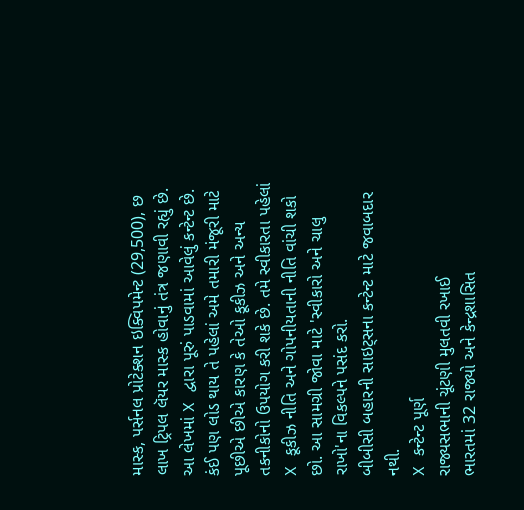માસ્ક, પર્સનલ પ્રોટેક્શન ઇક્વિપમેન્ટ (29,500), છ લાખ ટ્રિપલ લૅયર માસ્ક હોવાનું તંત્ર જણાવી રહ્યું છે.
આ લેખમાં X દ્વારા પૂરું પાડવામાં આવેલું કન્ટેન્ટ છે. કંઈ પણ લોડ થાય તે પહેલાં અમે તમારી મંજૂરી માટે પૂછીએ છીએ કારણ કે તેઓ કૂકીઝ અને અન્ય તકનીકોનો ઉપયોગ કરી શકે છે. તમે સ્વીકારતા પહેલાં X કૂકીઝ નીતિ અને ગોપનીયતાની નીતિ વાંચી શકો છો. આ સામગ્રી જોવા માટે 'સ્વીકારો અને ચાલુ રાખો'ના વિકલ્પને પસંદ કરો.
બીબીસી બહારની સાઇટ્સના કન્ટેન્ટ માટે જવાબદાર નથી.
X કન્ટેન્ટ પૂર્ણ
રાજ્યસભાની ચૂંટણી મુલતવી રખાઈ
ભારતમાં 32 રાજ્યો અને કેન્દ્રશાસિત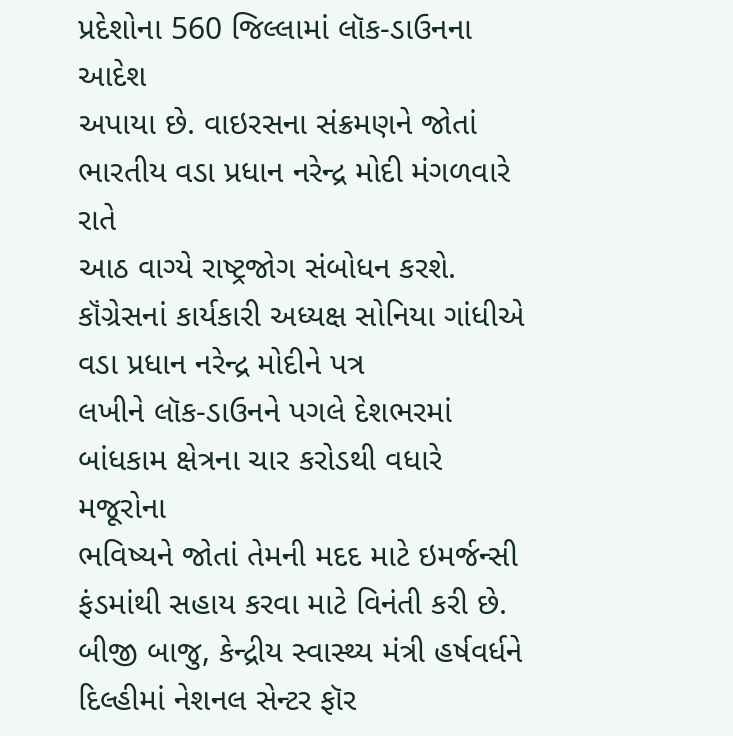પ્રદેશોના 560 જિલ્લામાં લૉક-ડાઉનના આદેશ
અપાયા છે. વાઇરસના સંક્રમણને જોતાં ભારતીય વડા પ્રધાન નરેન્દ્ર મોદી મંગળવારે રાતે
આઠ વાગ્યે રાષ્ટ્રજોગ સંબોધન કરશે.
કૉંગ્રેસનાં કાર્યકારી અધ્યક્ષ સોનિયા ગાંધીએ વડા પ્રધાન નરેન્દ્ર મોદીને પત્ર
લખીને લૉક-ડાઉનને પગલે દેશભરમાં બાંધકામ ક્ષેત્રના ચાર કરોડથી વધારે મજૂરોના
ભવિષ્યને જોતાં તેમની મદદ માટે ઇમર્જન્સી ફંડમાંથી સહાય કરવા માટે વિનંતી કરી છે.
બીજી બાજુ, કેન્દ્રીય સ્વાસ્થ્ય મંત્રી હર્ષવર્ધને
દિલ્હીમાં નેશનલ સેન્ટર ફૉર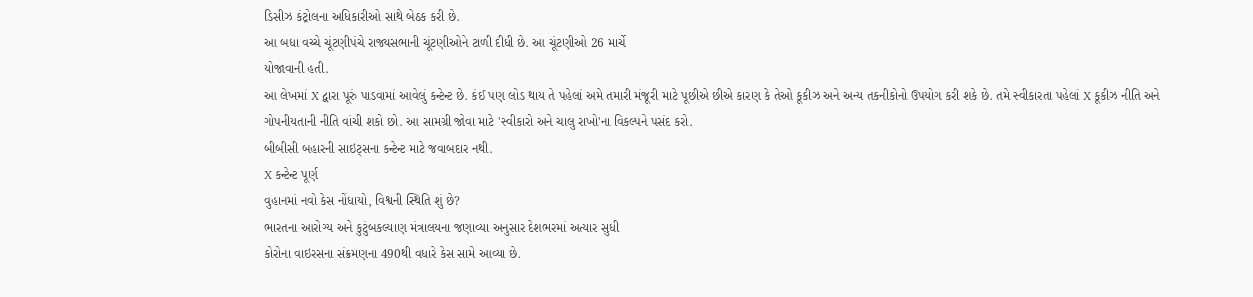ડિસીઝ કંટ્રોલના અધિકારીઓ સાથે બેઠક કરી છે.
આ બધા વચ્ચે ચૂંટણીપંચે રાજ્યસભાની ચૂંટણીઓને ટાળી દીધી છે. આ ચૂંટણીઓ 26 માર્ચે
યોજાવાની હતી.
આ લેખમાં X દ્વારા પૂરું પાડવામાં આવેલું કન્ટેન્ટ છે. કંઈ પણ લોડ થાય તે પહેલાં અમે તમારી મંજૂરી માટે પૂછીએ છીએ કારણ કે તેઓ કૂકીઝ અને અન્ય તકનીકોનો ઉપયોગ કરી શકે છે. તમે સ્વીકારતા પહેલાં X કૂકીઝ નીતિ અને ગોપનીયતાની નીતિ વાંચી શકો છો. આ સામગ્રી જોવા માટે 'સ્વીકારો અને ચાલુ રાખો'ના વિકલ્પને પસંદ કરો.
બીબીસી બહારની સાઇટ્સના કન્ટેન્ટ માટે જવાબદાર નથી.
X કન્ટેન્ટ પૂર્ણ
વુહાનમાં નવો કેસ નોંધાયો, વિશ્વની સ્થિતિ શું છે?
ભારતના આરોગ્ય અને કુટુંબકલ્યાણ મંત્રાલયના જણાવ્યા અનુસાર દેશભરમાં અત્યાર સુધી
કોરોના વાઇરસના સંક્રમણના 490થી વધારે કેસ સામે આવ્યા છે.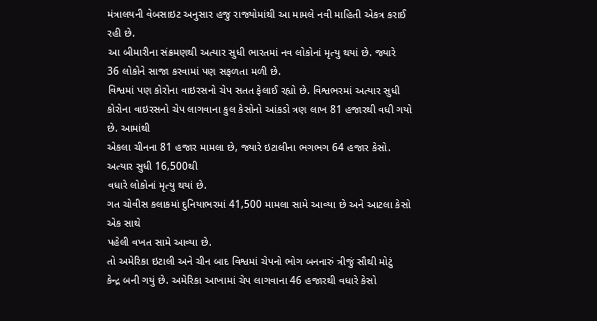મંત્રાલયની વેબસાઇટ અનુસાર હજુ રાજ્યોમાંથી આ મામલે નવી માહિતી એકત્ર કરાઈ રહી છે.
આ બીમારીના સંક્રમણથી અત્યાર સુધી ભારતમાં નવ લોકોનાં મૃત્યુ થયાં છે. જ્યારે
36 લોકોને સાજા કરવામાં પણ સફળતા મળી છે.
વિશ્વમાં પણ કોરોના વાઇરસનો ચેપ સતત ફેલાઈ રહ્યો છે. વિશ્વભરમાં અત્યાર સુધી
કોરોના વાઇરસનો ચેપ લાગવાના કુલ કેસોનો આંકડો ત્રણ લાખ 81 હજારથી વધી ગયો છે. આમાંથી
એકલા ચીનના 81 હજાર મામલા છે, જ્યારે ઇટાલીના ભગભગ 64 હજાર કેસો. અત્યાર સુધી 16,500થી
વધારે લોકોનાં મૃત્યુ થયાં છે.
ગત ચોવીસ કલાકમાં દુનિયાભરમાં 41,500 મામલા સામે આવ્યા છે અને આટલા કેસો એક સાથે
પહેલી વખત સામે આવ્યા છે.
તો અમેરિકા ઇટાલી અને ચીન બાદ વિશ્વમાં ચેપનો ભોગ બનનારું ત્રીજું સૌથી મોટું
કેન્દ્ર બની ગયું છે. અમેરિકા આખામાં ચેપ લાગવાના 46 હજારથી વધારે કેસો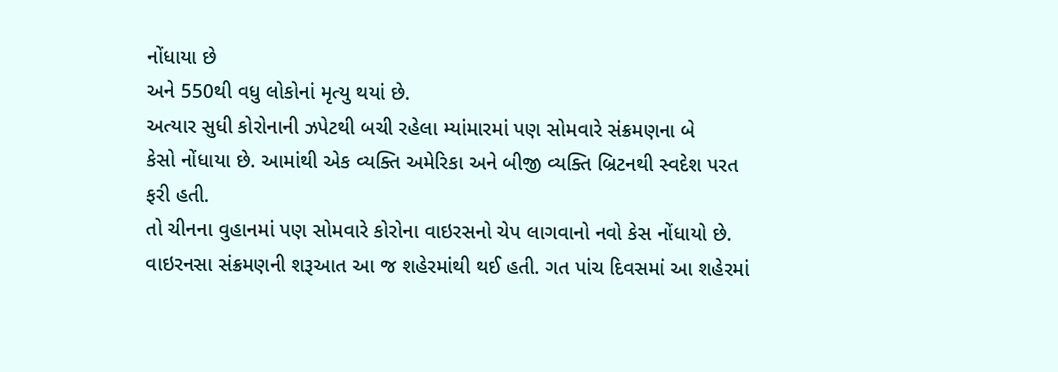નોંધાયા છે
અને 550થી વધુ લોકોનાં મૃત્યુ થયાં છે.
અત્યાર સુધી કોરોનાની ઝપેટથી બચી રહેલા મ્યાંમારમાં પણ સોમવારે સંક્રમણના બે
કેસો નોંધાયા છે. આમાંથી એક વ્યક્તિ અમેરિકા અને બીજી વ્યક્તિ બ્રિટનથી સ્વદેશ પરત
ફરી હતી.
તો ચીનના વુહાનમાં પણ સોમવારે કોરોના વાઇરસનો ચેપ લાગવાનો નવો કેસ નોંધાયો છે.
વાઇરનસા સંક્રમણની શરૂઆત આ જ શહેરમાંથી થઈ હતી. ગત પાંચ દિવસમાં આ શહેરમાં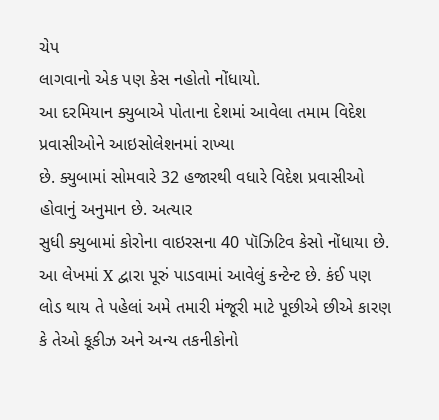ચેપ
લાગવાનો એક પણ કેસ નહોતો નોંધાયો.
આ દરમિયાન ક્યુબાએ પોતાના દેશમાં આવેલા તમામ વિદેશ પ્રવાસીઓને આઇસોલેશનમાં રાખ્યા
છે. ક્યુબામાં સોમવારે 32 હજારથી વધારે વિદેશ પ્રવાસીઓ હોવાનું અનુમાન છે. અત્યાર
સુધી ક્યુબામાં કોરોના વાઇરસના 40 પૉઝિટિવ કેસો નોંધાયા છે.
આ લેખમાં X દ્વારા પૂરું પાડવામાં આવેલું કન્ટેન્ટ છે. કંઈ પણ લોડ થાય તે પહેલાં અમે તમારી મંજૂરી માટે પૂછીએ છીએ કારણ કે તેઓ કૂકીઝ અને અન્ય તકનીકોનો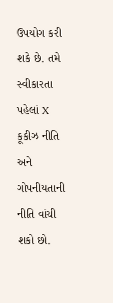ઉપયોગ કરી શકે છે. તમે સ્વીકારતા પહેલાં X કૂકીઝ નીતિ અને ગોપનીયતાની નીતિ વાંચી શકો છો.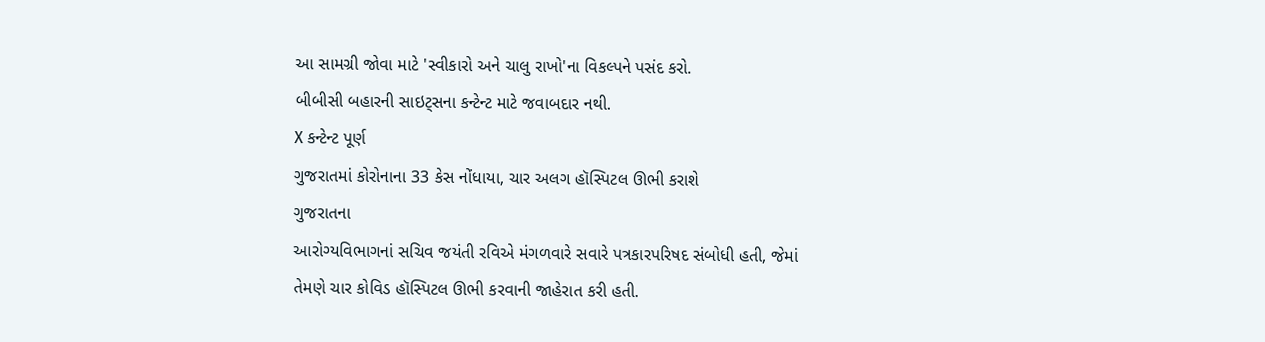આ સામગ્રી જોવા માટે 'સ્વીકારો અને ચાલુ રાખો'ના વિકલ્પને પસંદ કરો.
બીબીસી બહારની સાઇટ્સના કન્ટેન્ટ માટે જવાબદાર નથી.
X કન્ટેન્ટ પૂર્ણ
ગુજરાતમાં કોરોનાના 33 કેસ નોંધાયા, ચાર અલગ હૉસ્પિટલ ઊભી કરાશે
ગુજરાતના
આરોગ્યવિભાગનાં સચિવ જયંતી રવિએ મંગળવારે સવારે પત્રકારપરિષદ સંબોધી હતી, જેમાં
તેમણે ચાર કોવિડ હૉસ્પિટલ ઊભી કરવાની જાહેરાત કરી હતી.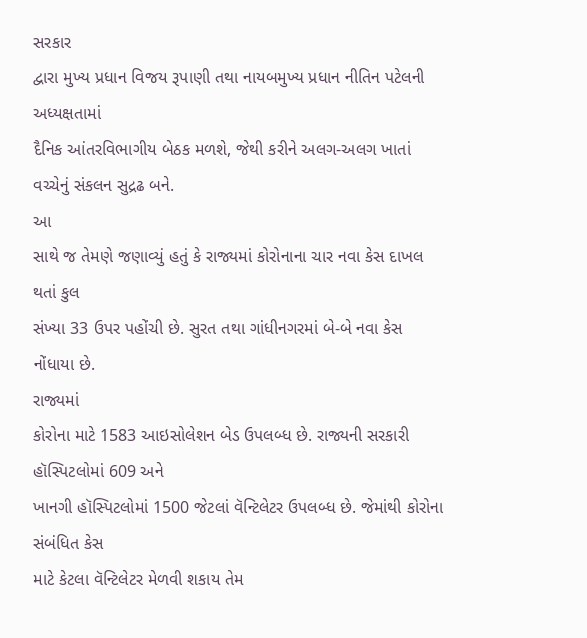સરકાર
દ્વારા મુખ્ય પ્રધાન વિજય રૂપાણી તથા નાયબમુખ્ય પ્રધાન નીતિન પટેલની અધ્યક્ષતામાં
દૈનિક આંતરવિભાગીય બેઠક મળશે, જેથી કરીને અલગ-અલગ ખાતાં વચ્ચેનું સંકલન સુદ્રઢ બને.
આ
સાથે જ તેમણે જણાવ્યું હતું કે રાજ્યમાં કોરોનાના ચાર નવા કેસ દાખલ થતાં કુલ
સંખ્યા 33 ઉપર પહોંચી છે. સુરત તથા ગાંધીનગરમાં બે-બે નવા કેસ નોંધાયા છે.
રાજ્યમાં
કોરોના માટે 1583 આઇસોલેશન બેડ ઉપલબ્ધ છે. રાજ્યની સરકારી હૉસ્પિટલોમાં 609 અને
ખાનગી હૉસ્પિટલોમાં 1500 જેટલાં વૅન્ટિલેટર ઉપલબ્ધ છે. જેમાંથી કોરોના સંબંધિત કેસ
માટે કેટલા વૅન્ટિલેટર મેળવી શકાય તેમ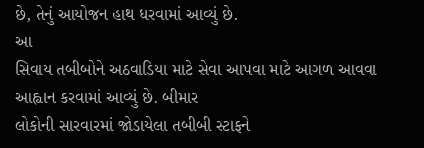છે, તેનું આયોજન હાથ ધરવામાં આવ્યું છે.
આ
સિવાય તબીબોને અઠવાડિયા માટે સેવા આપવા માટે આગળ આવવા આહ્વાન કરવામાં આવ્યું છે. બીમાર
લોકોની સારવારમાં જોડાયેલા તબીબી સ્ટાફને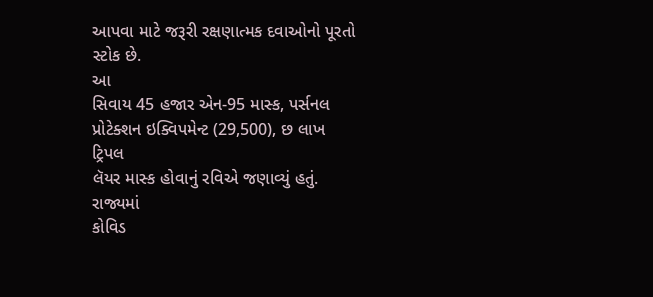આપવા માટે જરૂરી રક્ષણાત્મક દવાઓનો પૂરતો
સ્ટોક છે.
આ
સિવાય 45 હજાર એન-95 માસ્ક, પર્સનલ પ્રોટેક્શન ઇક્વિપમેન્ટ (29,500), છ લાખ ટ્રિપલ
લૅયર માસ્ક હોવાનું રવિએ જણાવ્યું હતું.
રાજ્યમાં
કોવિડ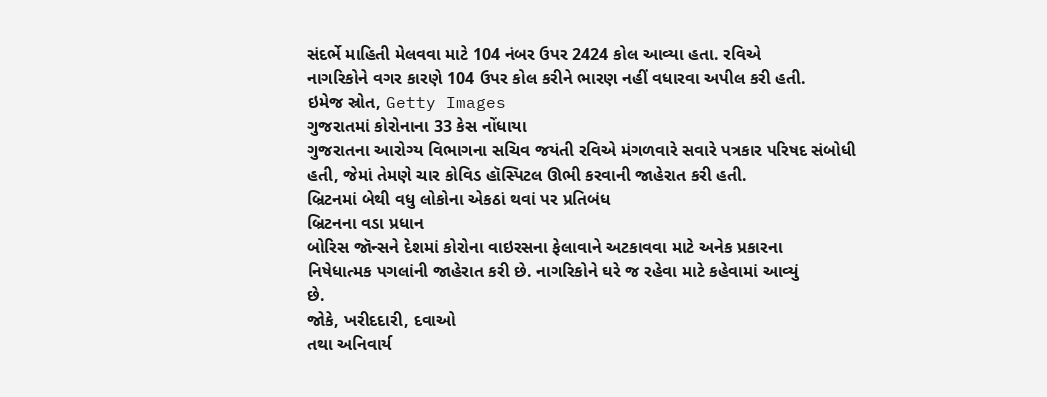સંદર્ભે માહિતી મેલવવા માટે 104 નંબર ઉપર 2424 કોલ આવ્યા હતા. રવિએ
નાગરિકોને વગર કારણે 104 ઉપર કોલ કરીને ભારણ નહીં વધારવા અપીલ કરી હતી.
ઇમેજ સ્રોત, Getty Images
ગુજરાતમાં કોરોનાના 33 કેસ નોંધાયા
ગુજરાતના આરોગ્ય વિભાગના સચિવ જયંતી રવિએ મંગળવારે સવારે પત્રકાર પરિષદ સંબોધી
હતી, જેમાં તેમણે ચાર કોવિડ હૉસ્પિટલ ઊભી કરવાની જાહેરાત કરી હતી.
બ્રિટનમાં બેથી વધુ લોકોના એકઠાં થવાં પર પ્રતિબંધ
બ્રિટનના વડા પ્રધાન
બોરિસ જૉન્સને દેશમાં કોરોના વાઇરસના ફેલાવાને અટકાવવા માટે અનેક પ્રકારના
નિષેધાત્મક પગલાંની જાહેરાત કરી છે. નાગરિકોને ઘરે જ રહેવા માટે કહેવામાં આવ્યું
છે.
જોકે, ખરીદદારી, દવાઓ
તથા અનિવાર્ય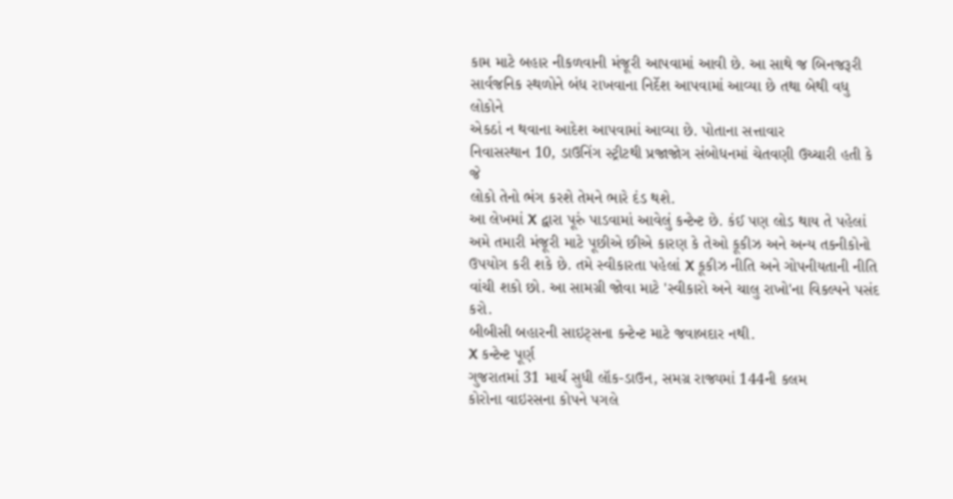કામ માટે બહાર નીકળવાની મંજૂરી આપવામાં આવી છે. આ સાથે જ બિનજરૂરી
સાર્વજનિક સ્થળોને બંધ રાખવાના નિર્દેશ આપવામાં આવ્યા છે તથા બેથી વધુ લોકોને
એકઠાં ન થવાના આદેશ આપવામાં આવ્યા છે. પોતાના સત્તાવાર
નિવાસસ્થાન 10, ડાઉનિંગ સ્ટ્રીટથી પ્રજાજોગ સંબોધનમાં ચેતવણી ઉચ્ચારી હતી કે જે
લોકો તેનો ભંગ કરશે તેમને ભારે દંડ થશે.
આ લેખમાં X દ્વારા પૂરું પાડવામાં આવેલું કન્ટેન્ટ છે. કંઈ પણ લોડ થાય તે પહેલાં અમે તમારી મંજૂરી માટે પૂછીએ છીએ કારણ કે તેઓ કૂકીઝ અને અન્ય તકનીકોનો ઉપયોગ કરી શકે છે. તમે સ્વીકારતા પહેલાં X કૂકીઝ નીતિ અને ગોપનીયતાની નીતિ વાંચી શકો છો. આ સામગ્રી જોવા માટે 'સ્વીકારો અને ચાલુ રાખો'ના વિકલ્પને પસંદ કરો.
બીબીસી બહારની સાઇટ્સના કન્ટેન્ટ માટે જવાબદાર નથી.
X કન્ટેન્ટ પૂર્ણ
ગુજરાતમાં 31 માર્ચ સુધી લૉક-ડાઉન, સમગ્ર રાજ્યમાં 144ની કલમ
કોરોના વાઇરસના કોપને પગલે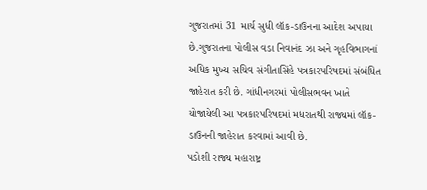ગુજરાતમાં 31 માર્ચ સુધી લૉક-ડાઉનના આદેશ અપાયા છે.ગુજરાતના પોલીસ વડા નિવાનંદ ઝા અને ગૃહવિભાગનાં અધિક મુખ્ય સચિવ સંગીતાસિંહે પત્રકારપરિષદમાં સંબંધિત જાહેરાત કરી છે. ગાંધીનગરમાં પોલીસભવન ખાતે યોજાયેલી આ પત્રકારપરિષદમાં મધરાતથી રાજ્યમાં લૉક-ડાઉનની જાહેરાત કરવામાં આવી છે.
પડોશી રાજ્ય મહારાષ્ટ્ર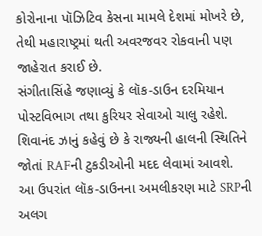કોરોનાના પૉઝિટિવ કેસના મામલે દેશમાં મોખરે છે, તેથી મહારાષ્ટ્રમાં થતી અવરજવર રોકવાની પણ જાહેરાત કરાઈ છે.
સંગીતાસિંહે જણાવ્યું કે લૉક-ડાઉન દરમિયાન પોસ્ટવિભાગ તથા કુરિયર સેવાઓ ચાલુ રહેશે.
શિવાનંદ ઝાનું કહેવું છે કે રાજ્યની હાલની સ્થિતિને જોતાં RAFની ટુકડીઓની મદદ લેવામાં આવશે.
આ ઉપરાંત લૉક-ડાઉનના અમલીકરણ માટે SRPની અલગ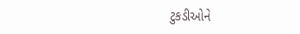ટુકડીઓને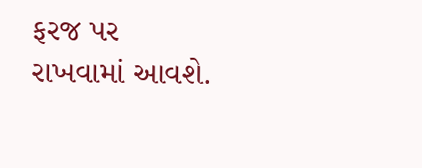ફરજ પર રાખવામાં આવશે.